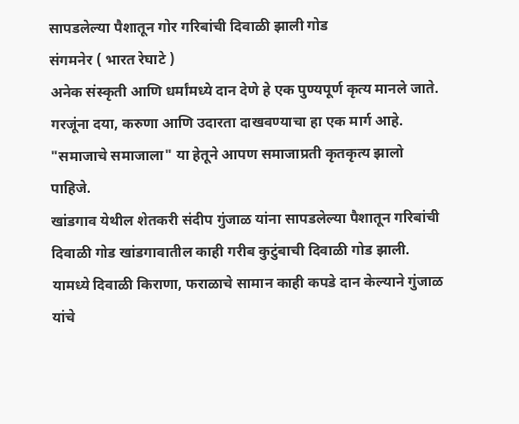सापडलेल्या पैशातून गोर गरिबांची दिवाळी झाली गोड
संगमनेर ( भारत रेघाटे )
अनेक संस्कृती आणि धर्मांमध्ये दान देणे हे एक पुण्यपूर्ण कृत्य मानले जाते. गरजूंना दया, करुणा आणि उदारता दाखवण्याचा हा एक मार्ग आहे. "समाजाचे समाजाला" या हेतूने आपण समाजाप्रती कृतकृत्य झालो पाहिजे.
खांडगाव येथील शेतकरी संदीप गुंजाळ यांना सापडलेल्या पैशातून गरिबांची दिवाळी गोड खांडगावातील काही गरीब कुटुंबाची दिवाळी गोड झाली. यामध्ये दिवाळी किराणा, फराळाचे सामान काही कपडे दान केल्याने गुंजाळ यांचे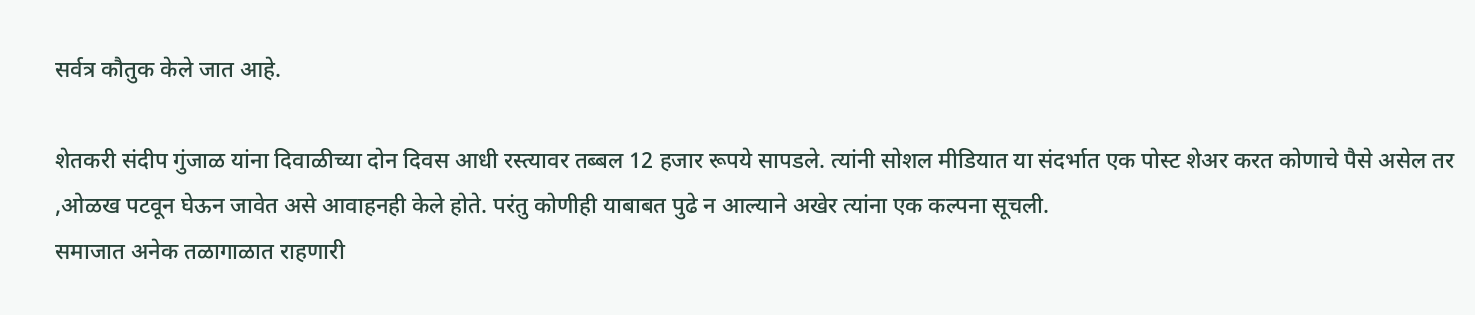सर्वत्र कौतुक केले जात आहे.

शेतकरी संदीप गुंजाळ यांना दिवाळीच्या दोन दिवस आधी रस्त्यावर तब्बल 12 हजार रूपये सापडले. त्यांनी सोशल मीडियात या संदर्भात एक पोस्ट शेअर करत कोणाचे पैसे असेल तर ,ओळख पटवून घेऊन जावेत असे आवाहनही केले होते. परंतु कोणीही याबाबत पुढे न आल्याने अखेर त्यांना एक कल्पना सूचली.
समाजात अनेक तळागाळात राहणारी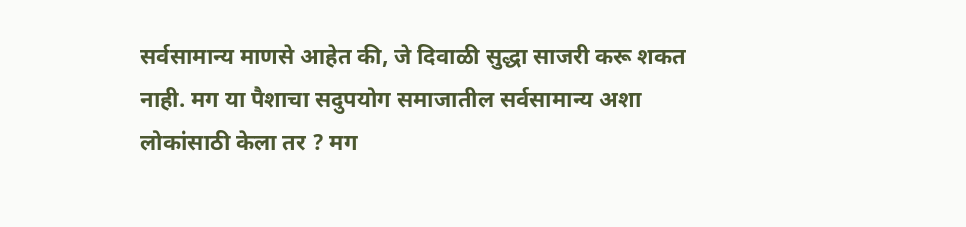सर्वसामान्य माणसे आहेत की, जे दिवाळी सुद्धा साजरी करू शकत नाही. मग या पैशाचा सदुपयोग समाजातील सर्वसामान्य अशा लोकांसाठी केला तर ? मग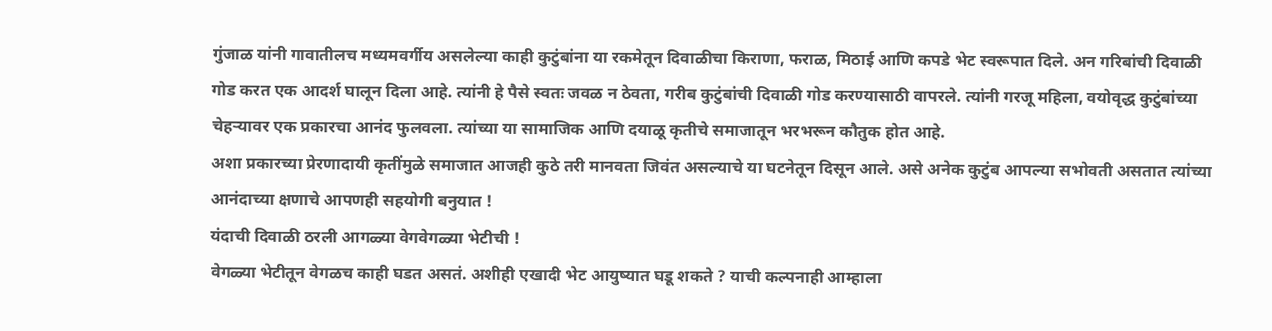गुंजाळ यांनी गावातीलच मध्यमवर्गीय असलेल्या काही कुटुंबांना या रकमेतून दिवाळीचा किराणा, फराळ, मिठाई आणि कपडे भेट स्वरूपात दिले. अन गरिबांची दिवाळी गोड करत एक आदर्श घालून दिला आहे. त्यांनी हे पैसे स्वतः जवळ न ठेवता, गरीब कुटुंबांची दिवाळी गोड करण्यासाठी वापरले. त्यांनी गरजू महिला, वयोवृद्ध कुटुंबांच्या चेहऱ्यावर एक प्रकारचा आनंद फुलवला. त्यांच्या या सामाजिक आणि दयाळू कृतीचे समाजातून भरभरून कौतुक होत आहे.
अशा प्रकारच्या प्रेरणादायी कृतींमुळे समाजात आजही कुठे तरी मानवता जिवंत असल्याचे या घटनेतून दिसून आले. असे अनेक कुटुंब आपल्या सभोवती असतात त्यांच्या आनंदाच्या क्षणाचे आपणही सहयोगी बनुयात !
यंदाची दिवाळी ठरली आगळ्या वेगवेगळ्या भेटीची !
वेगळ्या भेटीतून वेगळच काही घडत असतं. अशीही एखादी भेट आयुष्यात घडू शकते ? याची कल्पनाही आम्हाला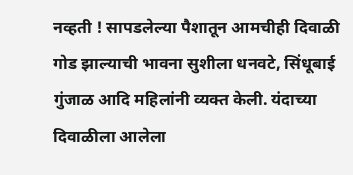नव्हती ! सापडलेल्या पैशातून आमचीही दिवाळी गोड झाल्याची भावना सुशीला धनवटे, सिंधूबाई गुंजाळ आदि महिलांनी व्यक्त केली. यंदाच्या दिवाळीला आलेला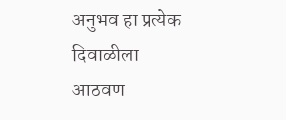अनुभव हा प्रत्येक दिवाळीला आठवण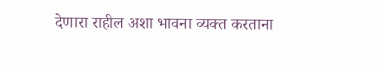देणारा राहील अशा भावना व्यक्त करताना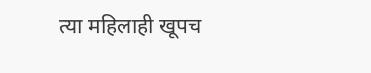त्या महिलाही खूपच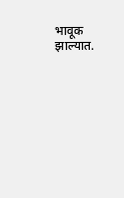भावूक झाल्यात.